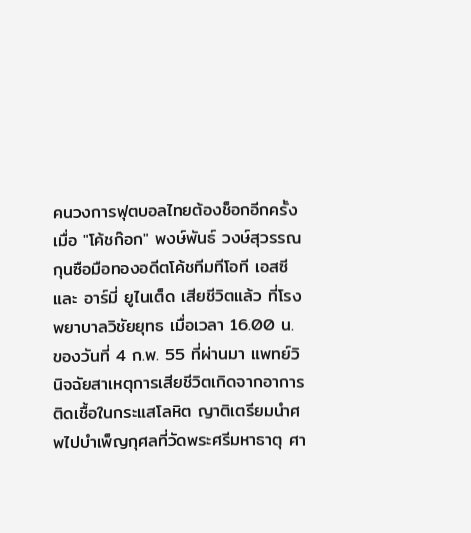คนวงการฟุตบอลไทยต้องช็อกอีกครั้ง เมื่อ "โค้ชก๊อก" พงษ์พันธ์ วงษ์สุวรรณ กุนซือมือทองอดีตโค้ชทีมทีโอที เอสซี และ อาร์มี่ ยูไนเต็ด เสียชีวิตแล้ว ที่โรงพยาบาลวิชัยยุทธ เมื่อเวลา 16.00 น. ของวันที่ 4 ก.พ. 55 ที่ผ่านมา แพทย์วินิจฉัยสาเหตุการเสียชีวิตเกิดจากอาการติดเชื้อในกระแสโลหิต ญาติเตรียมนำศพไปบำเพ็ญกุศลที่วัดพระศรีมหาธาตุ ศา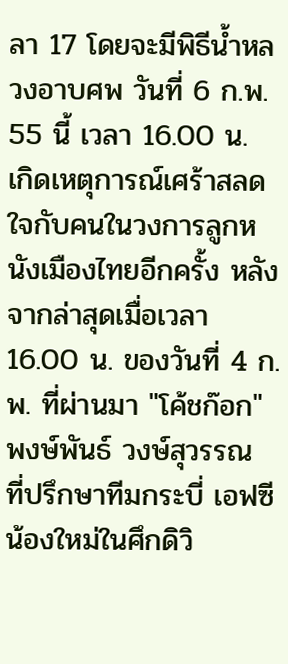ลา 17 โดยจะมีพิธีน้ำหลวงอาบศพ วันที่ 6 ก.พ. 55 นี้ เวลา 16.00 น.
เกิดเหตุการณ์เศร้าสลดใจกับคนในวงการลูกหนังเมืองไทยอีกครั้ง หลังจากล่าสุดเมื่อเวลา 16.00 น. ของวันที่ 4 ก.พ. ที่ผ่านมา "โค้ชก๊อก" พงษ์พันธ์ วงษ์สุวรรณ ที่ปรึกษาทีมกระบี่ เอฟซี น้องใหม่ในศึกดิวิ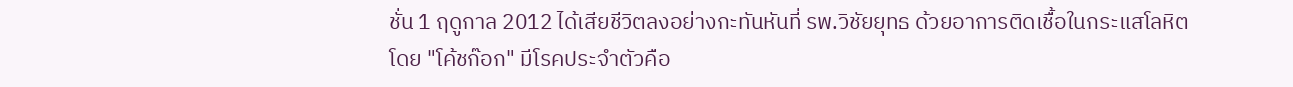ชั่น 1 ฤดูกาล 2012 ได้เสียชีวิตลงอย่างกะทันหันที่ รพ.วิชัยยุทธ ด้วยอาการติดเชื้อในกระแสโลหิต
โดย "โค้ชก๊อก" มีโรคประจำตัวคือ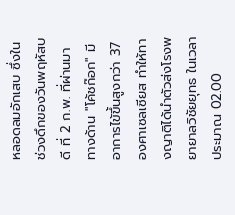หลอดลมอักเสบ ซึ่งในช่วงดึกของวันพฤหัสบดี ที่ 2 ก.พ. ที่ผ่านมา ทางด้าน "โค้ชก๊อก" มีอาการไข้ขึ้นสูงกว่า 37 องศาเซลเซียส ทำให้ทางญาติได้นำตัวส่งโรงพยายาลวิชัยยุทธ ในเวลาประมาณ 02.00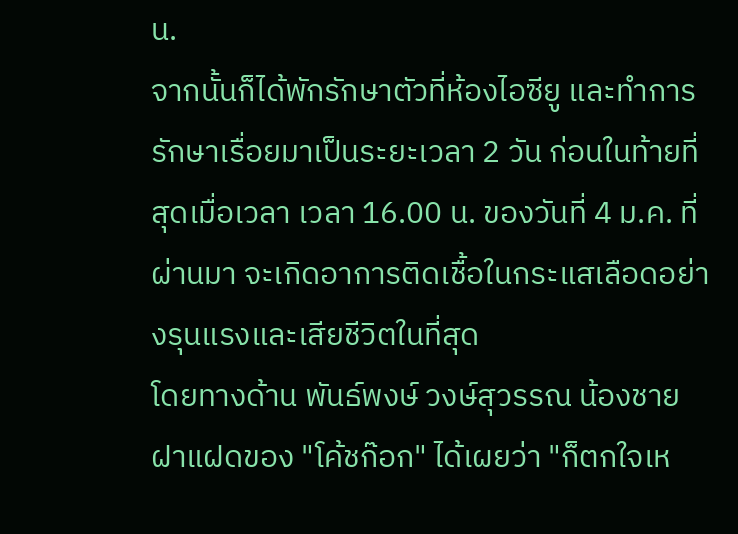น.
จากนั้นก็ได้พักรักษาตัวที่ห้องไอซียู และทำการรักษาเรื่อยมาเป็นระยะเวลา 2 วัน ก่อนในท้ายที่สุดเมื่อเวลา เวลา 16.00 น. ของวันที่ 4 ม.ค. ที่ผ่านมา จะเกิดอาการติดเชื้อในกระแสเลือดอย่างรุนแรงและเสียชีวิตในที่สุด
โดยทางด้าน พันธ์พงษ์ วงษ์สุวรรณ น้องชายฝาแฝดของ "โค้ชก๊อก" ได้เผยว่า "ก็ตกใจเห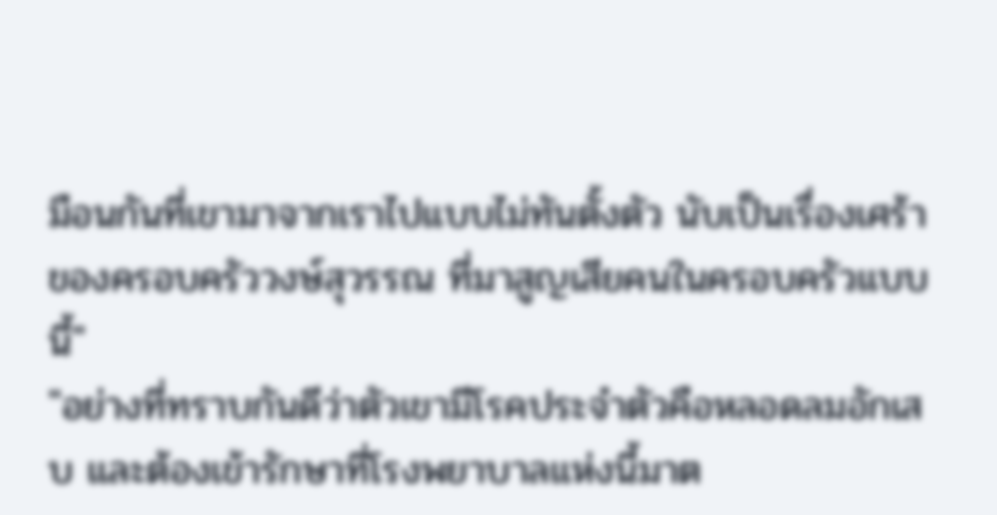มือนกันที่เขามาจากเราไปแบบไม่ทันตั้งตัว นับเป็นเรื่องเศร้าของครอบครัววงษ์สุวรรณ ที่มาสูญเสียคนในครอบครัวแบบนี้"
"อย่างที่ทราบกันดีว่าตัวเขามีโรคประจำตัวคือหลอดลมอักเสบ และต้องเข้ารักษาที่โรงพยาบาลแห่งนี้มาต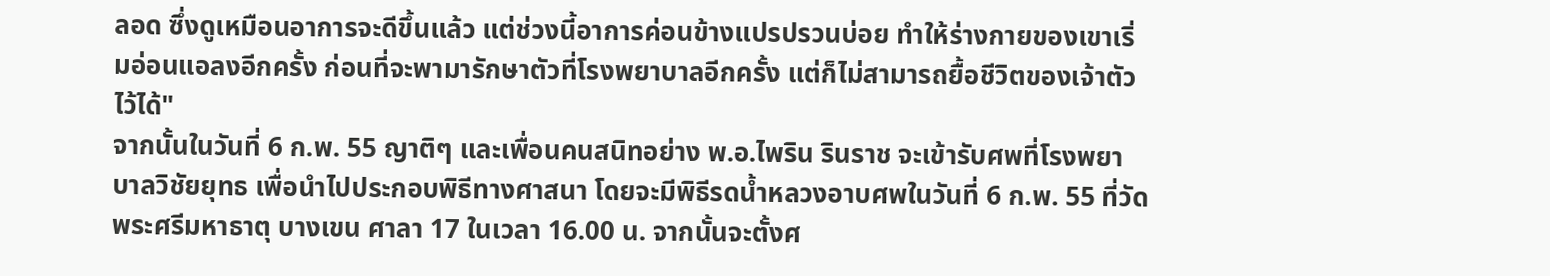ลอด ซึ่งดูเหมือนอาการจะดีขึ้นแล้ว แต่ช่วงนี้อาการค่อนข้างแปรปรวนบ่อย ทำให้ร่างกายของเขาเริ่มอ่อนแอลงอีกครั้ง ก่อนที่จะพามารักษาตัวที่โรงพยาบาลอีกครั้ง แต่ก็ไม่สามารถยื้อชีวิตของเจ้าตัวไว้ได้"
จากนั้นในวันที่ 6 ก.พ. 55 ญาติๆ และเพื่อนคนสนิทอย่าง พ.อ.ไพริน รินราช จะเข้ารับศพที่โรงพยาบาลวิชัยยุทธ เพื่อนำไปประกอบพิธีทางศาสนา โดยจะมีพิธีรดน้ำหลวงอาบศพในวันที่ 6 ก.พ. 55 ที่วัดพระศรีมหาธาตุ บางเขน ศาลา 17 ในเวลา 16.00 น. จากนั้นจะตั้งศ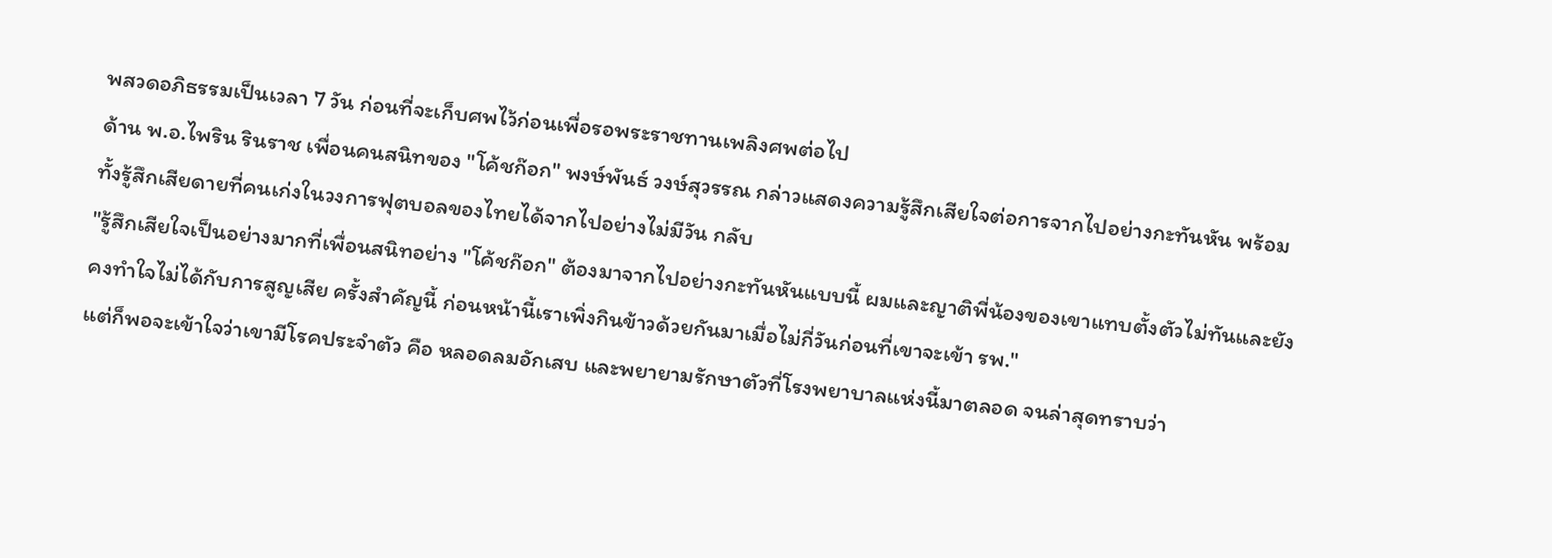พสวดอภิธรรมเป็นเวลา 7 วัน ก่อนที่จะเก็บศพไว้ก่อนเพื่อรอพระราชทานเพลิงศพต่อไป
ด้าน พ.อ.ไพริน รินราช เพื่อนคนสนิทของ "โค้ชก๊อก" พงษ์พันธ์ วงษ์สุวรรณ กล่าวแสดงความรู้สึกเสียใจต่อการจากไปอย่างกะทันหัน พร้อมทั้งรู้สึกเสียดายที่คนเก่งในวงการฟุตบอลของไทยได้จากไปอย่างไม่มีวัน กลับ
"รู้สึกเสียใจเป็นอย่างมากที่เพื่อนสนิทอย่าง "โค้ชก๊อก" ต้องมาจากไปอย่างกะทันหันแบบนี้ ผมและญาติพี่น้องของเขาแทบตั้งตัวไม่ทันและยังคงทำใจไม่ได้กับการสูญเสีย ครั้งสำคัญนี้ ก่อนหน้านี้เราเพิ่งกินข้าวด้วยกันมาเมื่อไม่กี่วันก่อนที่เขาจะเข้า รพ."
แต่ก็พอจะเข้าใจว่าเขามีโรคประจำตัว คือ หลอดลมอักเสบ และพยายามรักษาตัวที่โรงพยาบาลแห่งนี้มาตลอด จนล่าสุดทราบว่า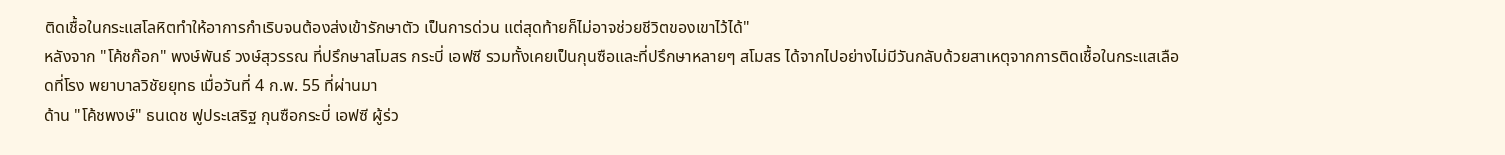ติดเชื้อในกระแสโลหิตทำให้อาการกำเริบจนต้องส่งเข้ารักษาตัว เป็นการด่วน แต่สุดท้ายก็ไม่อาจช่วยชีวิตของเขาไว้ได้"
หลังจาก "โค้ชก๊อก" พงษ์พันธ์ วงษ์สุวรรณ ที่ปรึกษาสโมสร กระบี่ เอฟซี รวมทั้งเคยเป็นกุนซือและที่ปรึกษาหลายๆ สโมสร ได้จากไปอย่างไม่มีวันกลับด้วยสาเหตุจากการติดเชื้อในกระแสเลือดที่โรง พยาบาลวิชัยยุทธ เมื่อวันที่ 4 ก.พ. 55 ที่ผ่านมา
ด้าน "โค้ชพงษ์" ธนเดช ฟูประเสริฐ กุนซือกระบี่ เอฟซี ผู้ร่ว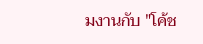มงานกับ "โค้ช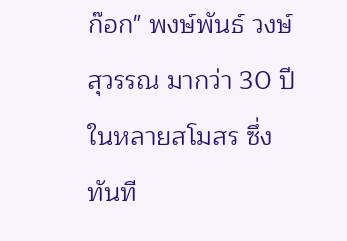ก๊อก" พงษ์พันธ์ วงษ์สุวรรณ มากว่า 30 ปี ในหลายสโมสร ซึ่งทันที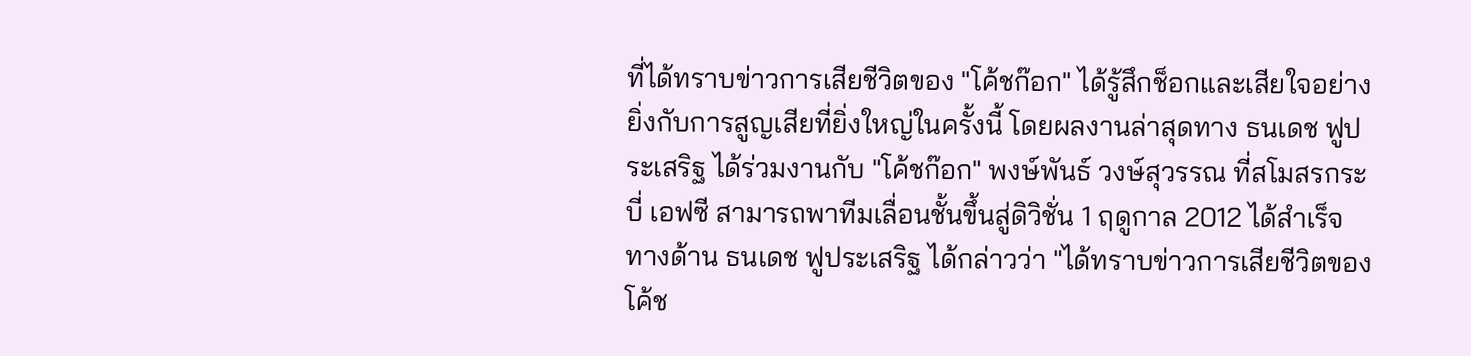ที่ได้ทราบข่าวการเสียชีวิตของ "โค้ชก๊อก" ได้รู้สึกช็อกและเสียใจอย่างยิ่งกับการสูญเสียที่ยิ่งใหญ่ในครั้งนี้ โดยผลงานล่าสุดทาง ธนเดช ฟูประเสริฐ ได้ร่วมงานกับ "โค้ชก๊อก" พงษ์พันธ์ วงษ์สุวรรณ ที่สโมสรกระบี่ เอฟซี สามารถพาทีมเลื่อนชั้นขึ้นสู่ดิวิชั่น 1 ฤดูกาล 2012 ได้สำเร็จ
ทางด้าน ธนเดช ฟูประเสริฐ ได้กล่าวว่า "ได้ทราบข่าวการเสียชีวิตของโค้ช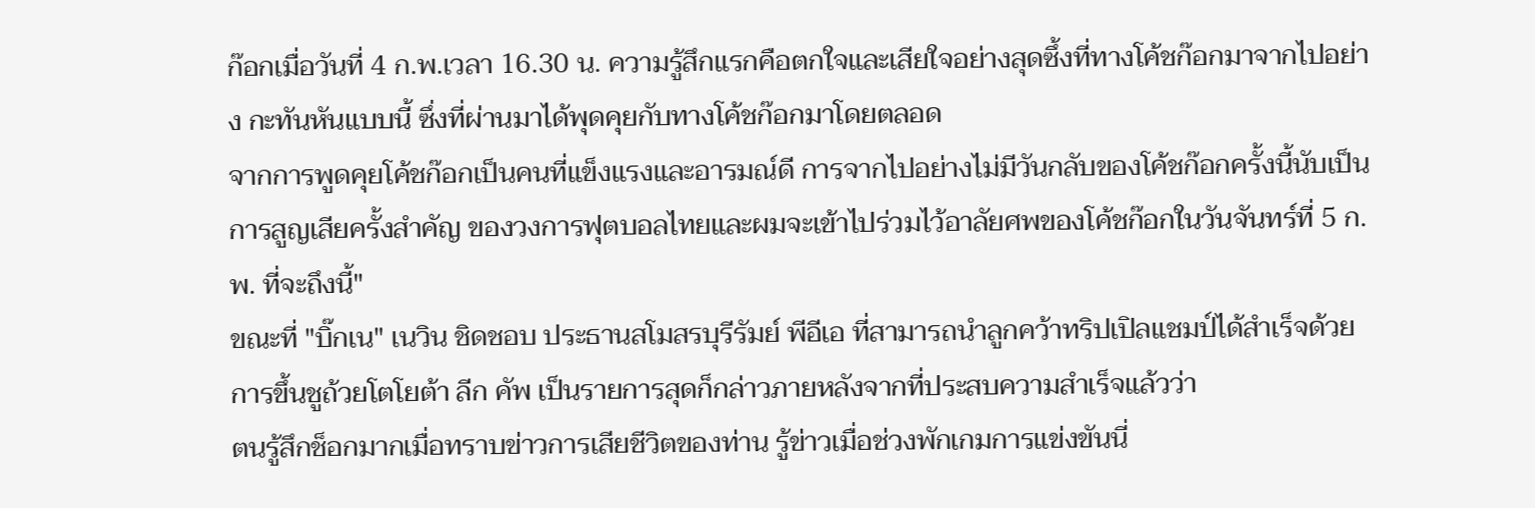ก๊อกเมื่อวันที่ 4 ก.พ.เวลา 16.30 น. ความรู้สึกแรกคือตกใจและเสียใจอย่างสุดซึ้งที่ทางโค้ชก๊อกมาจากไปอย่าง กะทันหันแบบนี้ ซึ่งที่ผ่านมาได้พุดคุยกับทางโค้ชก๊อกมาโดยตลอด
จากการพูดคุยโค้ชก๊อกเป็นคนที่แข็งแรงและอารมณ์ดี การจากไปอย่างไม่มีวันกลับของโค้ชก๊อกครั้งนี้นับเป็นการสูญเสียครั้งสำคัญ ของวงการฟุตบอลไทยและผมจะเข้าไปร่วมไว้อาลัยศพของโค้ชก๊อกในวันจันทร์ที่ 5 ก.พ. ที่จะถึงนี้"
ขณะที่ "บิ๊กเน" เนวิน ชิดชอบ ประธานสโมสรบุรีรัมย์ พีอีเอ ที่สามารถนำลูกคว้าทริปเปิลแชมป์ได้สำเร็จด้วยการขึ้นชูถ้วยโตโยต้า ลีก คัพ เป็นรายการสุดก็กล่าวภายหลังจากที่ประสบความสำเร็จแล้วว่า
ตนรู้สึกช็อกมากเมื่อทราบข่าวการเสียชีวิตของท่าน รู้ข่าวเมื่อช่วงพักเกมการแข่งขันนี่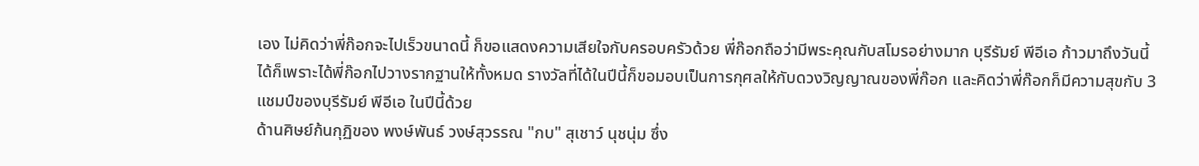เอง ไม่คิดว่าพี่ก๊อกจะไปเร็วขนาดนี้ ก็ขอแสดงความเสียใจกับครอบครัวด้วย พี่ก๊อกถือว่ามีพระคุณกับสโมรอย่างมาก บุรีรัมย์ พีอีเอ ก้าวมาถึงวันนี้ได้ก็เพราะได้พี่ก๊อกไปวางรากฐานให้ทั้งหมด รางวัลที่ได้ในปีนี้ก็ขอมอบเป็นการกุศลให้กับดวงวิญญาณของพี่ก๊อก และคิดว่าพี่ก๊อกก็มีความสุขกับ 3 แชมป์ของบุรีรัมย์ พีอีเอ ในปีนี้ด้วย
ด้านศิษย์ก้นกุฏิของ พงษ์พันธ์ วงษ์สุวรรณ "กบ" สุเชาว์ นุชนุ่ม ซึ่ง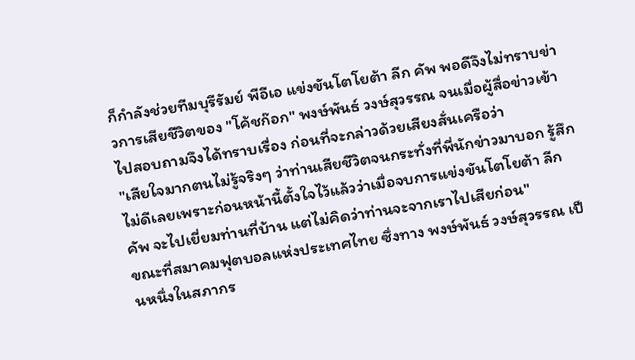ก็กำลังช่วยทีมบุรีรัมย์ พีอีเอ แข่งขันโตโยต้า ลีก คัพ พอดีจึงไม่ทราบข่าวการเสียชีวิตของ "โค้ชก๊อก" พงษ์พันธ์ วงษ์สุวรรณ จนเมื่อผู้สื่อข่าวเข้าไปสอบถามจึงได้ทราบเรื่อง ก่อนที่จะกล่าวด้วยเสียงสั่นเครือว่า
"เสียใจมากตนไม่รู้จริงๆ ว่าท่านเสียชีวิตจนกระทั่งที่พี่นักข่าวมาบอก รู้สึกไม่ดีเลยเพราะก่อนหน้านี้ตั้งใจไว้แล้วว่าเมื่อจบการแข่งขันโตโยต้า ลีก คัพ จะไปเยี่ยมท่านที่บ้าน แต่ไม่คิดว่าท่านจะจากเราไปเสียก่อน"
ขณะที่สมาคมฟุตบอลแห่งประเทศไทย ซึ่งทาง พงษ์พันธ์ วงษ์สุวรรณ เป็นหนึ่งในสภากร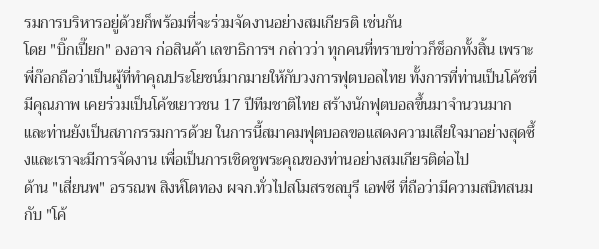รมการบริหารอยู่ด้วยก็พร้อมที่จะร่วมจัดงานอย่างสมเกียรติ เช่นกัน
โดย "บิ๊กเปี๊ยก" องอาจ ก่อสินค้า เลขาธิการฯ กล่าวว่า ทุกคนที่ทราบข่าวก็ช็อกทั้งสิ้น เพราะพี่ก๊อกถือว่าเป็นผู้ที่ทำคุณประโยชน์มากมายให้กับวงการฟุตบอลไทย ทั้งการที่ท่านเป็นโค้ชที่มีคุณภาพ เคยร่วมเป็นโค้ชเยาวชน 17 ปีทีมชาติไทย สร้างนักฟุตบอลขึ้นมาจำนวนมาก
และท่านยังเป็นสภากรรมการด้วย ในการนี้สมาคมฟุตบอลขอแสดงความเสียใจมาอย่างสุดซึ้งและเราจะมีการจัดงาน เพื่อเป็นการเชิดชูพระคุณของท่านอย่างสมเกียรติต่อไป
ด้าน "เสี่ยนพ" อรรณพ สิงห์โตทอง ผจก.ทั่วไปสโมสรชลบุรี เอฟซี ที่ถือว่ามีความสนิทสนมกับ "โค้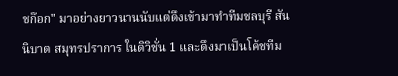ชก๊อก" มาอย่างยาวนานนับแต่ดึงเข้ามาทำทีมชลบุรี สันนิบาต สมุทรปราการ ในดิวิชั่น 1 และดึงมาเป็นโค้ชทีม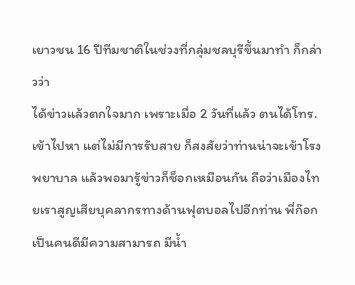เยาวชน 16 ปีทีมชาติในช่วงที่กลุ่มชลบุรีขึ้นมาทำ ก็กล่าวว่า
ได้ข่าวแล้วตกใจมาก เพราะเมื่อ 2 วันที่แล้ว ตนได้โทร.เข้าไปหา แต่ไม่มีการรับสาย ก็สงสัยว่าท่านน่าจะเข้าโรงพยาบาล แล้วพอมารู้ข่าวก็ช็อกเหมือนกัน ถือว่าเมืองไทยเราสูญเสียบุคลากรทางด้านฟุตบอลไปอีกท่าน พี่ก๊อกเป็นคนดีมีความสามารถ มีน้ำ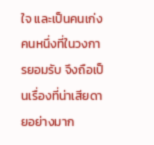ใจ และเป็นคนเก่งคนหนึ่งที่ในวงการยอมรับ จึงถือเป็นเรื่องที่น่าเสียดายอย่างมาก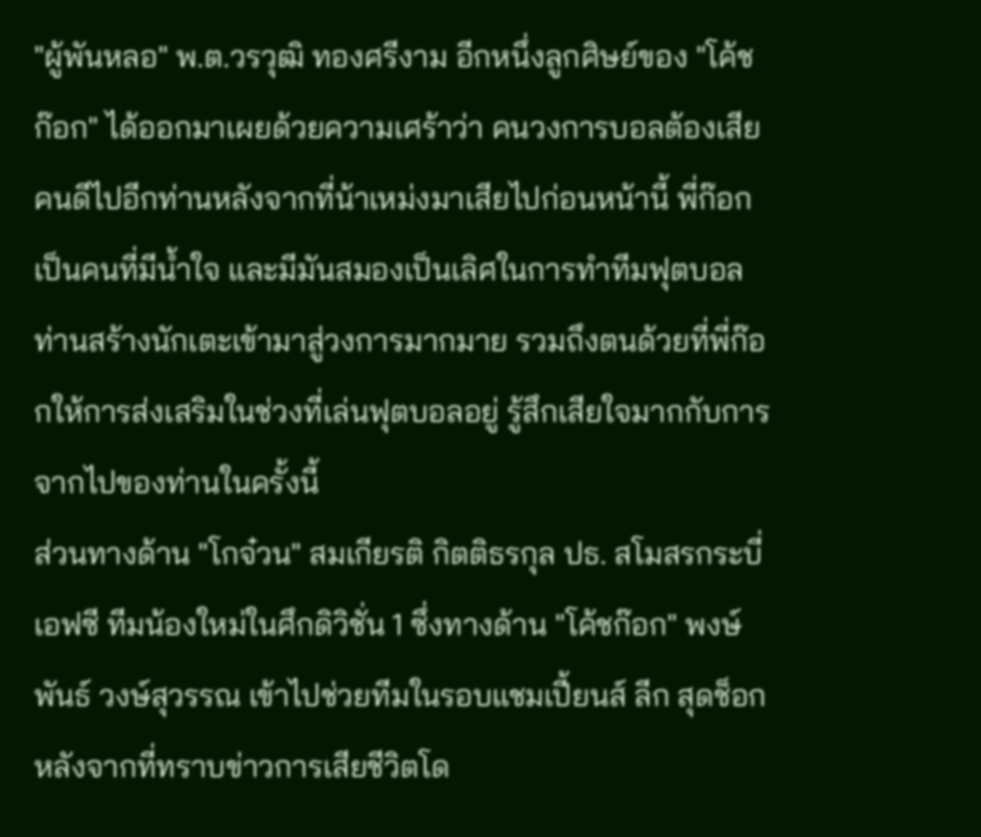"ผู้พันหลอ" พ.ต.วรวุฒิ ทองศรีงาม อีกหนึ่งลูกศิษย์ของ "โค้ชก๊อก" ได้ออกมาเผยด้วยความเศร้าว่า คนวงการบอลต้องเสียคนดีไปอีกท่านหลังจากที่น้าเหม่งมาเสียไปก่อนหน้านี้ พี่ก๊อกเป็นคนที่มีน้ำใจ และมีมันสมองเป็นเลิศในการทำทีมฟุตบอล ท่านสร้างนักเตะเข้ามาสู่วงการมากมาย รวมถึงตนด้วยที่พี่ก๊อกให้การส่งเสริมในช่วงที่เล่นฟุตบอลอยู่ รู้สึกเสียใจมากกับการจากไปของท่านในครั้งนี้
ส่วนทางด้าน "โกจ๋วน" สมเกียรติ กิตติธรกุล ปธ. สโมสรกระบี่ เอฟซี ทีมน้องใหม่ในศึกดิวิชั่น 1 ซึ่งทางด้าน "โค้ชก๊อก" พงษ์พันธ์ วงษ์สุวรรณ เข้าไปช่วยทีมในรอบแชมเปี้ยนส์ ลีก สุดช็อกหลังจากที่ทราบข่าวการเสียชีวิตโด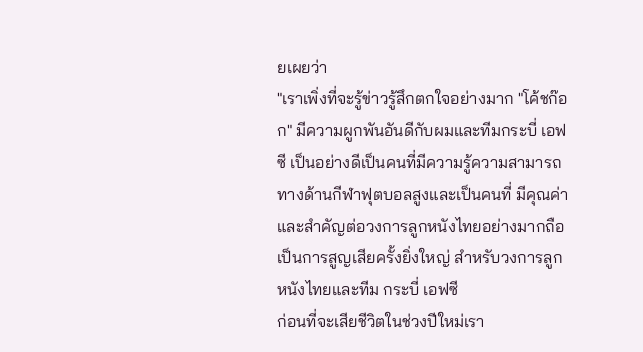ยเผยว่า
"เราเพิ่งที่จะรู้ข่าวรู้สึกตกใจอย่างมาก "โค้ชก๊อก" มีความผูกพันอันดีกับผมและทีมกระบี่ เอฟซี เป็นอย่างดีเป็นคนที่มีความรู้ความสามารถทางด้านกีฬาฟุตบอลสูงและเป็นคนที่ มีคุณค่าและสำคัญต่อวงการลูกหนังไทยอย่างมากถือเป็นการสูญเสียครั้งยิ่งใหญ่ สำหรับวงการลูกหนังไทยและทีม กระบี่ เอฟซี
ก่อนที่จะเสียชีวิตในช่วงปีใหม่เรา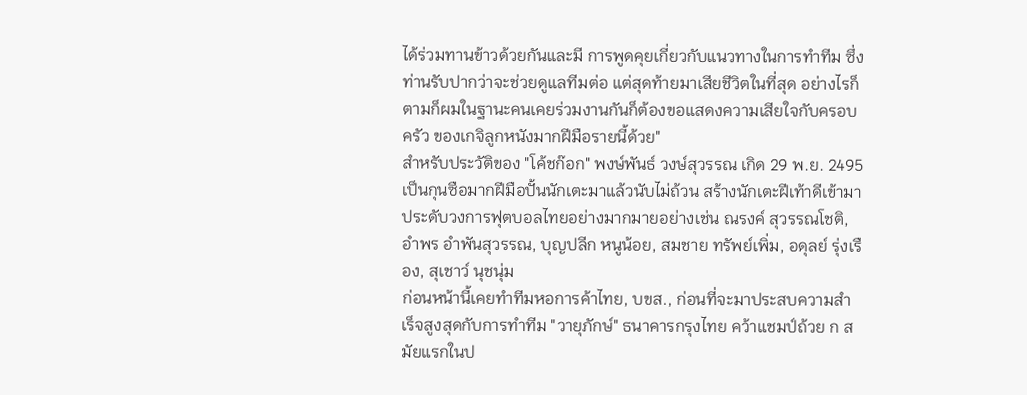ได้ร่วมทานข้าวด้วยกันและมี การพูดคุยเกี่ยวกับแนวทางในการทำทีม ซึ่งท่านรับปากว่าจะช่วยดูแลทีมต่อ แต่สุดท้ายมาเสียชีวิตในที่สุด อย่างไรก็ตามก็ผมในฐานะคนเคยร่วมงานกันก็ต้องขอแสดงความเสียใจกับครอบครัว ของเกจิลูกหนังมากฝีมือรายนี้ด้วย"
สำหรับประวัติของ "โค้ชก๊อก" พงษ์พันธ์ วงษ์สุวรรณ เกิด 29 พ.ย. 2495 เป็นกุนซือมากฝีมือปั้นนักเตะมาแล้วนับไม่ถ้วน สร้างนักเตะฝีเท้าดีเข้ามาประดับวงการฟุตบอลไทยอย่างมากมายอย่างเช่น ณรงค์ สุวรรณโชติ, อำพร อำพันสุวรรณ, บุญปลีก หนูน้อย, สมชาย ทรัพย์เพิ่ม, อดุลย์ รุ่งเรือง, สุเชาว์ นุชนุ่ม
ก่อนหน้านี้เคยทำทีมหอการค้าไทย, บขส., ก่อนที่จะมาประสบความสำเร็จสูงสุดกับการทำทีม "วายุภักษ์" ธนาคารกรุงไทย คว้าแชมป์ถ้วย ก สมัยแรกในป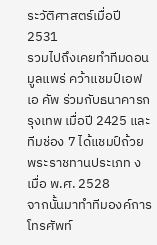ระวัติศาสตร์เมื่อปี 2531
รวมไปถึงเคยทำทีมดอนมูลแพร่ คว้าแชมป์เอฟเอ คัพ ร่วมกับธนาคารกรุงเทพ เมื่อปี 2425 และทีมช่อง 7 ได้แชมป์ถ้วยพระราชทานประเภท ง เมื่อ พ.ศ. 2528
จากนั้นมาทำทีมองค์การโทรศัพท์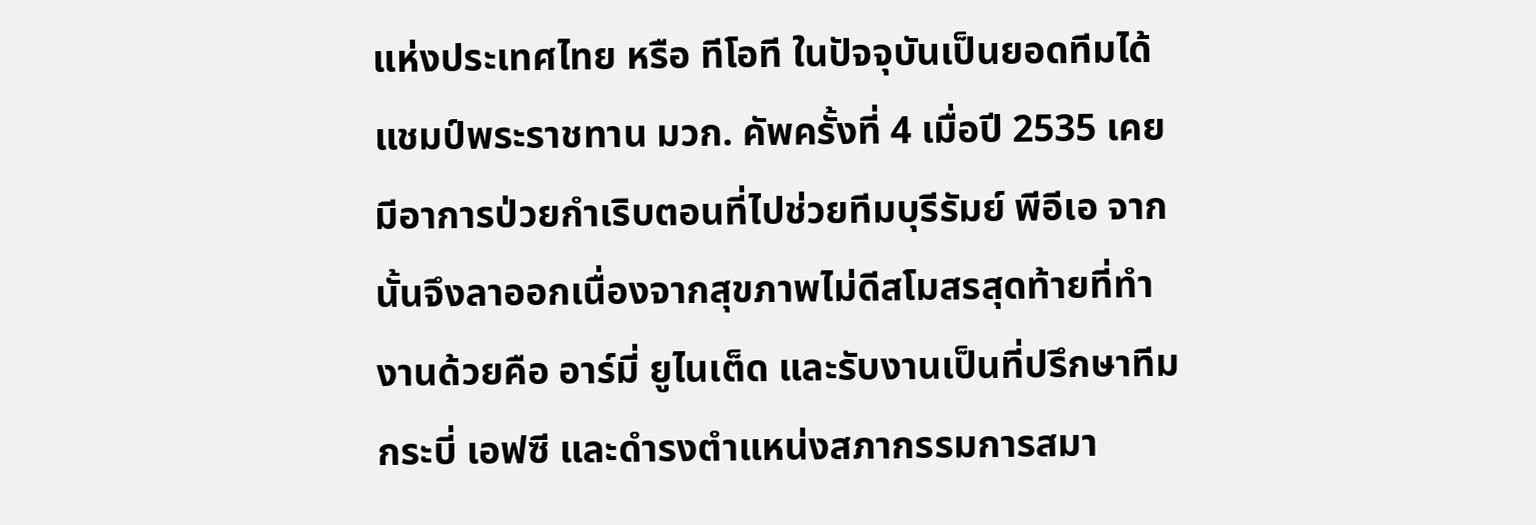แห่งประเทศไทย หรือ ทีโอที ในปัจจุบันเป็นยอดทีมได้แชมป์พระราชทาน มวก. คัพครั้งที่ 4 เมื่อปี 2535 เคยมีอาการป่วยกำเริบตอนที่ไปช่วยทีมบุรีรัมย์ พีอีเอ จากนั้นจึงลาออกเนื่องจากสุขภาพไม่ดีสโมสรสุดท้ายที่ทำงานด้วยคือ อาร์มี่ ยูไนเต็ด และรับงานเป็นที่ปรึกษาทีมกระบี่ เอฟซี และดำรงตำแหน่งสภากรรมการสมา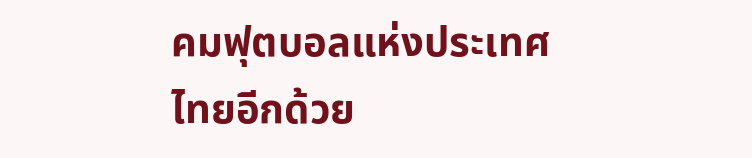คมฟุตบอลแห่งประเทศไทยอีกด้วย